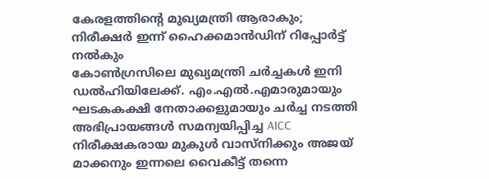കേരളത്തിന്റെ മുഖ്യമന്ത്രി ആരാകും; നിരീക്ഷർ ഇന്ന് ഹൈക്കമാൻഡിന് റിപ്പോർട്ട് നൽകും
കോൺഗ്രസിലെ മുഖ്യമന്ത്രി ചർച്ചകൾ ഇനി ഡൽഹിയിലേക്ക്. എം.എൽ.എമാരുമായും ഘടകകക്ഷി നേതാക്കളുമായും ചർച്ച നടത്തി അഭിപ്രായങ്ങൾ സമന്വയിപ്പിച്ച AICC നിരീക്ഷകരായ മുകുൾ വാസ്നിക്കും അജയ് മാക്കനും ഇന്നലെ വൈകീട്ട് തന്നെ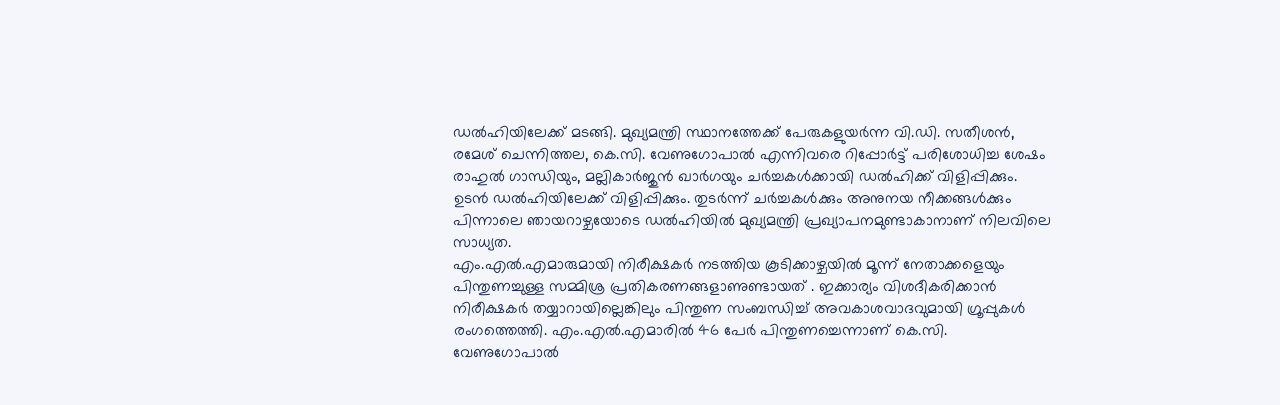ഡൽഹിയിലേക്ക് മടങ്ങി. മുഖ്യമന്ത്രി സ്ഥാനത്തേക്ക് പേരുകളുയർന്ന വി.ഡി. സതീശൻ, രമേശ് ചെന്നിത്തല, കെ.സി. വേണുഗോപാൽ എന്നിവരെ റിപ്പോർട്ട് പരിശോധിച്ച ശേഷം രാഹുൽ ഗാന്ധിയും, മല്ലികാർജുൻ ഖാർഗയും ചർച്ചകൾക്കായി ഡൽഹിക്ക് വിളിപ്പിക്കും. ഉടൻ ഡൽഹിയിലേക്ക് വിളിപ്പിക്കും. തുടർന്ന് ചർച്ചകൾക്കും അനുനയ നീക്കങ്ങൾക്കും പിന്നാലെ ഞായറാഴ്ചയോടെ ഡൽഹിയിൽ മുഖ്യമന്ത്രി പ്രഖ്യാപനമുണ്ടാകാനാണ് നിലവിലെ സാധ്യത.
എം.എൽ.എമാരുമായി നിരീക്ഷകർ നടത്തിയ കൂടിക്കാഴ്ചയിൽ മൂന്ന് നേതാക്കളെയും പിന്തുണച്ചുള്ള സമ്മിശ്ര പ്രതികരണങ്ങളാണുണ്ടായത് . ഇക്കാര്യം വിശദീകരിക്കാൻ നിരീക്ഷകർ തയ്യാറായില്ലെങ്കിലും പിന്തുണ സംബന്ധിച്ച് അവകാശവാദവുമായി ഗ്രൂപ്പുകൾ രംഗത്തെത്തി. എം.എൽ.എമാരിൽ 46 പേർ പിന്തുണച്ചെന്നാണ് കെ.സി. വേണുഗോപാൽ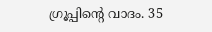ഗ്രൂപ്പിന്റെ വാദം. 35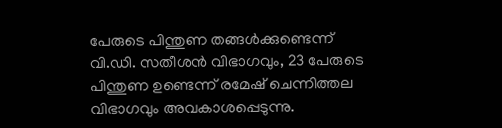പേരുടെ പിന്തുണ തങ്ങൾക്കുണ്ടെന്ന് വി.ഡി. സതീശൻ വിഭാഗവും, 23 പേരുടെ പിന്തുണ ഉണ്ടെന്ന് രമേഷ് ചെന്നിത്തല വിഭാഗവും അവകാശപ്പെടുന്നു.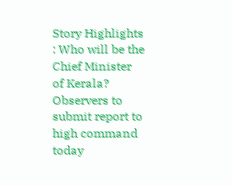Story Highlights : Who will be the Chief Minister of Kerala? Observers to submit report to high command today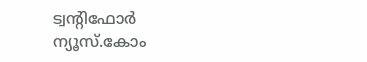ട്വന്റിഫോർ ന്യൂസ്.കോം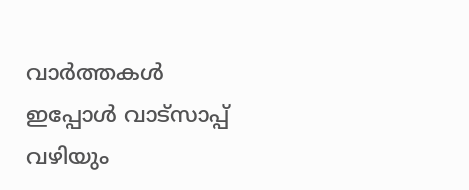വാർത്തകൾ ഇപ്പോൾ വാട്സാപ്പ് വഴിയും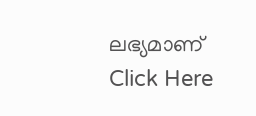ലഭ്യമാണ് Click Here